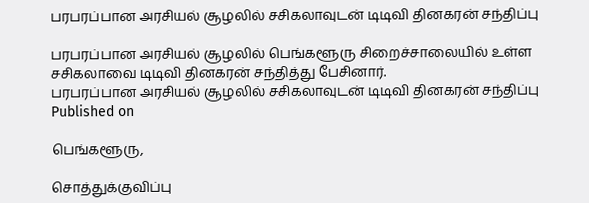பரபரப்பான அரசியல் சூழலில் சசிகலாவுடன் டிடிவி தினகரன் சந்திப்பு

பரபரப்பான அரசியல் சூழலில் பெங்களூரு சிறைச்சாலையில் உள்ள சசிகலாவை டிடிவி தினகரன் சந்தித்து பேசினார்.
பரபரப்பான அரசியல் சூழலில் சசிகலாவுடன் டிடிவி தினகரன் சந்திப்பு
Published on

பெங்களூரு,

சொத்துக்குவிப்பு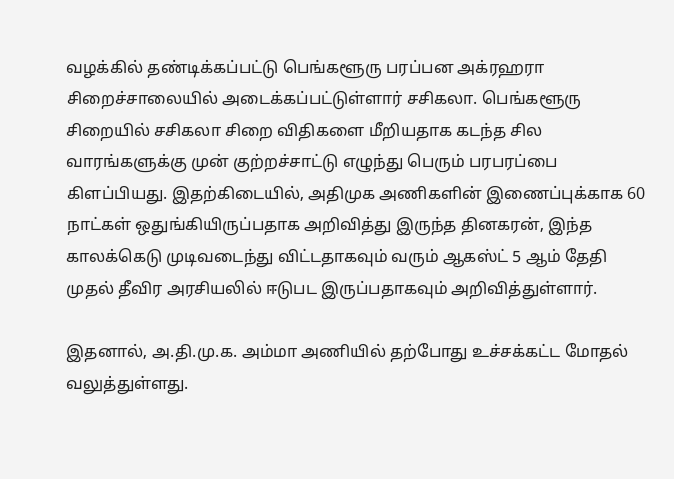வழக்கில் தண்டிக்கப்பட்டு பெங்களூரு பரப்பன அக்ரஹரா சிறைச்சாலையில் அடைக்கப்பட்டுள்ளார் சசிகலா. பெங்களூரு சிறையில் சசிகலா சிறை விதிகளை மீறியதாக கடந்த சில வாரங்களுக்கு முன் குற்றச்சாட்டு எழுந்து பெரும் பரபரப்பை கிளப்பியது. இதற்கிடையில், அதிமுக அணிகளின் இணைப்புக்காக 60 நாட்கள் ஒதுங்கியிருப்பதாக அறிவித்து இருந்த தினகரன், இந்த காலக்கெடு முடிவடைந்து விட்டதாகவும் வரும் ஆகஸ்ட் 5 ஆம் தேதி முதல் தீவிர அரசியலில் ஈடுபட இருப்பதாகவும் அறிவித்துள்ளார்.

இதனால், அ.தி.மு.க. அம்மா அணியில் தற்போது உச்சக்கட்ட மோதல் வலுத்துள்ளது.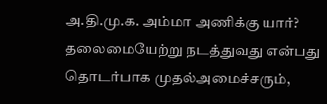அ.தி.மு.க. அம்மா அணிக்கு யார்? தலைமையேற்று நடத்துவது என்பது தொடர்பாக முதல்அமைச்சரும்,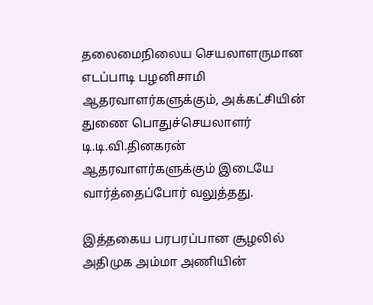தலைமைநிலைய செயலாளருமான எடப்பாடி பழனிசாமி ஆதரவாளர்களுக்கும், அக்கட்சியின் துணை பொதுச்செயலாளர் டி.டி.வி.தினகரன் ஆதரவாளர்களுக்கும் இடையே வார்த்தைப்போர் வலுத்தது.

இத்தகைய பரபரப்பான சூழலில் அதிமுக அம்மா அணியின்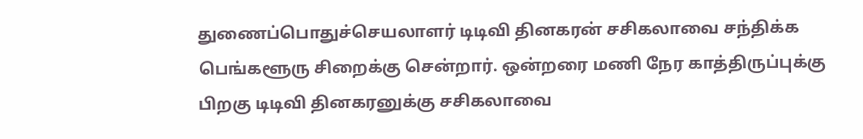துணைப்பொதுச்செயலாளர் டிடிவி தினகரன் சசிகலாவை சந்திக்க பெங்களூரு சிறைக்கு சென்றார். ஒன்றரை மணி நேர காத்திருப்புக்கு பிறகு டிடிவி தினகரனுக்கு சசிகலாவை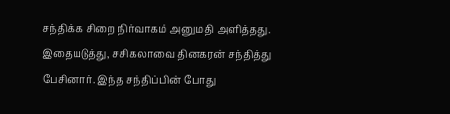சந்திக்க சிறை நிர்வாகம் அனுமதி அளித்தது. இதையடுத்து, சசிகலாவை தினகரன் சந்தித்து பேசினார். இந்த சந்திப்பின் போது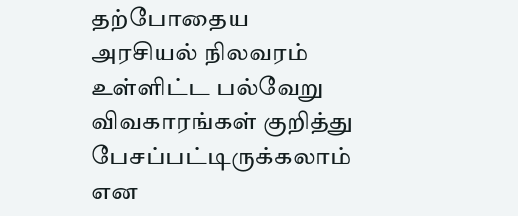தற்போதைய அரசியல் நிலவரம் உள்ளிட்ட பல்வேறு விவகாரங்கள் குறித்து பேசப்பட்டிருக்கலாம் என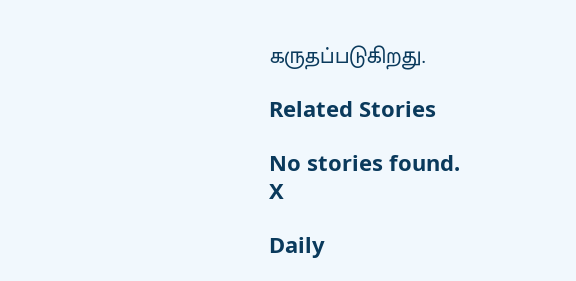கருதப்படுகிறது.

Related Stories

No stories found.
X

Daily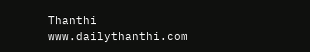Thanthi
www.dailythanthi.com